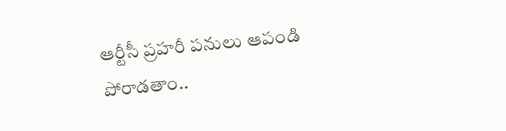ఆర్టీసీ ప్రహరీ పనులు ఆపండి
పోరాడతాం..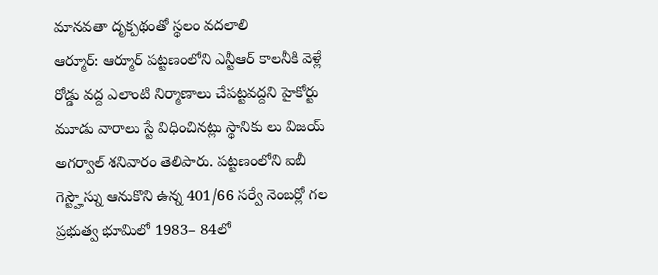మానవతా దృక్పథంతో స్థలం వదలాలి
ఆర్మూర్: ఆర్మూర్ పట్టణంలోని ఎన్టీఆర్ కాలనీకి వెళ్లే రోడ్డు వద్ద ఎలాంటి నిర్మాణాలు చేపట్టవద్దని హైకోర్టు మూడు వారాలు స్టే విధించినట్లు స్థానికు లు విజయ్ అగర్వాల్ శనివారం తెలిపారు. పట్టణంలోని ఐబీ గెస్ట్హౌస్ను ఆనుకొని ఉన్న 401/66 సర్వే నెంబర్లో గల ప్రభుత్వ భూమిలో 1983– 84లో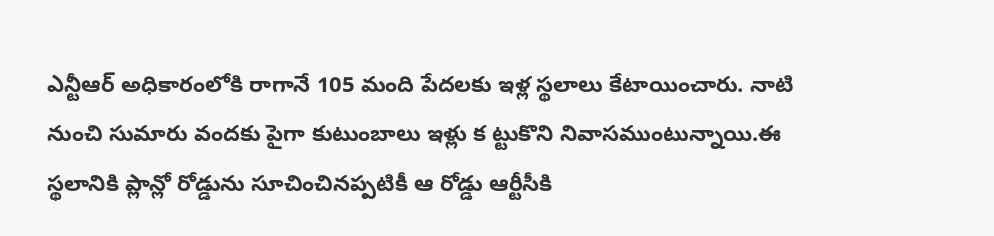ఎన్టీఆర్ అధికారంలోకి రాగానే 105 మంది పేదలకు ఇళ్ల స్థలాలు కేటాయించారు. నాటి నుంచి సుమారు వందకు పైగా కుటుంబాలు ఇళ్లు క ట్టుకొని నివాసముంటున్నాయి.ఈ స్థలానికి ప్లాన్లో రోడ్డును సూచించినప్పటికీ ఆ రోడ్డు ఆర్టీసీకి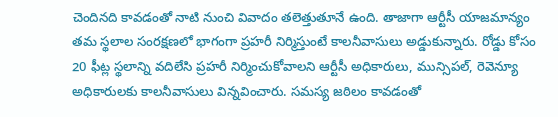చెందినది కావడంతో నాటి నుంచి వివాదం తలెత్తుతూనే ఉంది. తాజాగా ఆర్టీసీ యాజమాన్యం తమ స్థలాల సంరక్షణలో భాగంగా ప్రహరీ నిర్మిస్తుంటే కాలనీవాసులు అడ్డుకున్నారు. రోడ్డు కోసం 20 ఫీట్ల స్థలాన్ని వదిలేసి ప్రహరీ నిర్మించుకోవాలని ఆర్టీసీ అధికారులు, మున్సిపల్, రెవెన్యూ అధికారులకు కాలనీవాసులు విన్నవించారు. సమస్య జఠిలం కావడంతో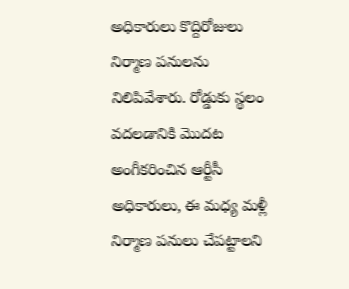అధికారులు కొద్దిరోజులు నిర్మాణ పనులను నిలిపివేశారు. రోడ్డుకు స్థలం వదలడానికి మొదట అంగీకరించిన ఆర్టీసీ అధికారులు, ఈ మధ్య మళ్లీ నిర్మాణ పనులు చేపట్టాలని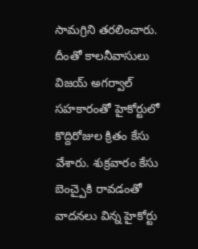సామగ్రిని తరలించారు. దీంతో కాలనీవాసులు విజయ్ అగర్వాల్ సహకారంతో హైకోర్టులో కొద్దిరోజుల క్రితం కేసు వేశారు. శుక్రవారం కేసు బెంచ్పైకి రావడంతో వాదనలు విన్న హైకోర్టు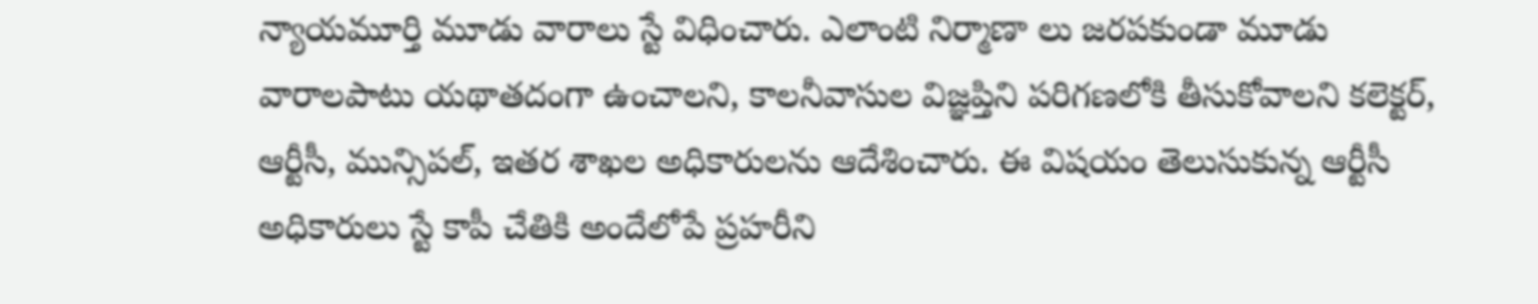న్యాయమూర్తి మూడు వారాలు స్టే విధించారు. ఎలాంటి నిర్మాణా లు జరపకుండా మూడు వారాలపాటు యథాతదంగా ఉంచాలని, కాలనీవాసుల విజ్ఞప్తిని పరిగణలోకి తీసుకోవాలని కలెక్టర్, ఆర్టీసీ, మున్సిపల్, ఇతర శాఖల అధికారులను ఆదేశించారు. ఈ విషయం తెలుసుకున్న ఆర్టీసీ అధికారులు స్టే కాపీ చేతికి అందేలోపే ప్రహరీని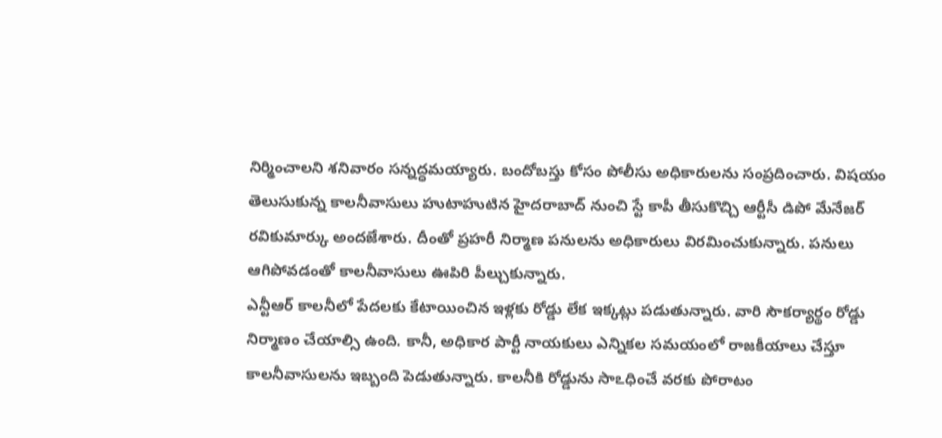నిర్మించాలని శనివారం సన్నద్ధమయ్యారు. బందోబస్తు కోసం పోలీసు అధికారులను సంప్రదించారు. విషయం తెలుసుకున్న కాలనీవాసులు హుటాహుటిన హైదరాబాద్ నుంచి స్టే కాపీ తీసుకొచ్చి ఆర్టీసీ డిపో మేనేజర్ రవికుమార్కు అందజేశారు. దీంతో ప్రహరీ నిర్మాణ పనులను అధికారులు విరమించుకున్నారు. పనులు ఆగిపోవడంతో కాలనీవాసులు ఊపిరి పీల్చుకున్నారు.
ఎన్టీఆర్ కాలనీలో పేదలకు కేటాయించిన ఇళ్లకు రోడ్డు లేక ఇక్కట్లు పడుతున్నారు. వారి సౌకర్యార్థం రోడ్డు నిర్మాణం చేయాల్సి ఉంది. కానీ, అధికార పార్టీ నాయకులు ఎన్నికల సమయంలో రాజకీయాలు చేస్తూ కాలనీవాసులను ఇబ్బంది పెడుతున్నారు. కాలనీకి రోడ్డును సాఽధించే వరకు పోరాటం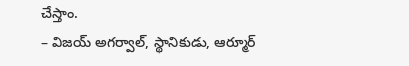చేస్తాం.
– విజయ్ అగర్వాల్, స్థానికుడు, ఆర్మూర్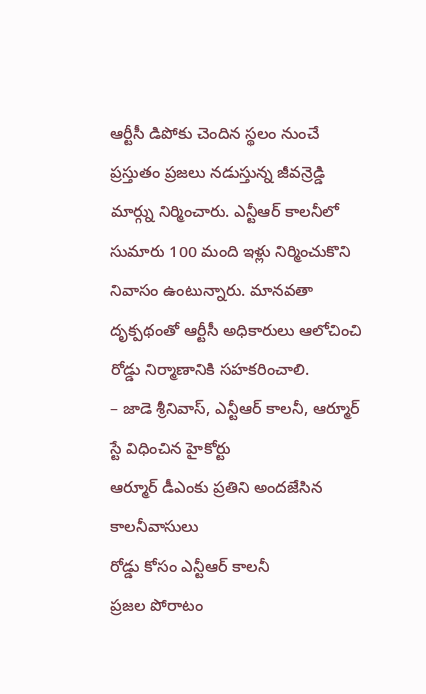ఆర్టీసీ డిపోకు చెందిన స్థలం నుంచే ప్రస్తుతం ప్రజలు నడుస్తున్న జీవన్రెడ్డి మార్గ్ను నిర్మించారు. ఎన్టీఆర్ కాలనీలో సుమారు 100 మంది ఇళ్లు నిర్మించుకొని నివాసం ఉంటున్నారు. మానవతా దృక్పథంతో ఆర్టీసీ అధికారులు ఆలోచించి రోడ్డు నిర్మాణానికి సహకరించాలి.
– జాడె శ్రీనివాస్, ఎన్టీఆర్ కాలనీ, ఆర్మూర్
స్టే విధించిన హైకోర్టు
ఆర్మూర్ డీఎంకు ప్రతిని అందజేసిన కాలనీవాసులు
రోడ్డు కోసం ఎన్టీఆర్ కాలనీ
ప్రజల పోరాటం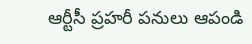ఆర్టీసీ ప్రహరీ పనులు ఆపండి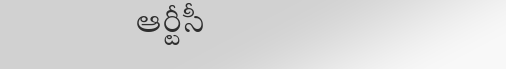ఆర్టీసీ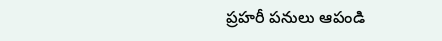ప్రహరీ పనులు ఆపండి